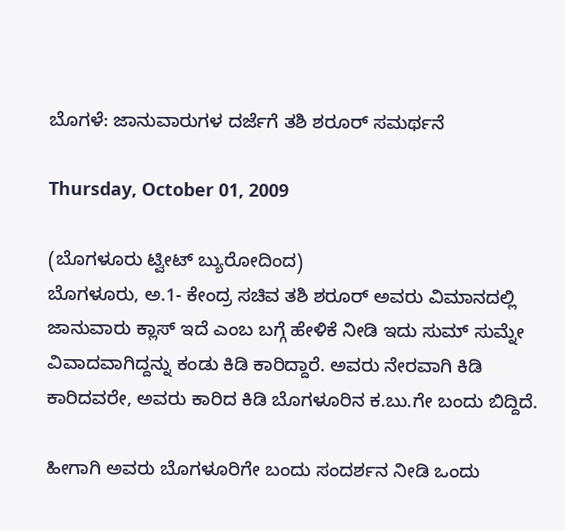ಬೊಗಳೆ: ಜಾನುವಾರುಗಳ ದರ್ಜೆಗೆ ತಶಿ ಶರೂರ್ ಸಮರ್ಥನೆ

Thursday, October 01, 2009

(ಬೊಗಳೂರು ಟ್ವೀಟ್ ಬ್ಯುರೋದಿಂದ)
ಬೊಗಳೂರು, ಅ.1- ಕೇಂದ್ರ ಸಚಿವ ತಶಿ ಶರೂರ್ ಅವರು ವಿಮಾನದಲ್ಲಿ ಜಾನುವಾರು ಕ್ಲಾಸ್ ಇದೆ ಎಂಬ ಬಗ್ಗೆ ಹೇಳಿಕೆ ನೀಡಿ ಇದು ಸುಮ್ ಸುಮ್ನೇ ವಿವಾದವಾಗಿದ್ದನ್ನು ಕಂಡು ಕಿಡಿ ಕಾರಿದ್ದಾರೆ. ಅವರು ನೇರವಾಗಿ ಕಿಡಿ ಕಾರಿದವರೇ, ಅವರು ಕಾರಿದ ಕಿಡಿ ಬೊಗಳೂರಿನ ಕ.ಬು.ಗೇ ಬಂದು ಬಿದ್ದಿದೆ.

ಹೀಗಾಗಿ ಅವರು ಬೊಗಳೂರಿಗೇ ಬಂದು ಸಂದರ್ಶನ ನೀಡಿ ಒಂದು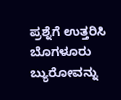ಪ್ರಶ್ನೆಗೆ ಉತ್ತರಿಸಿ ಬೊಗಳೂರು ಬ್ಯುರೋವನ್ನು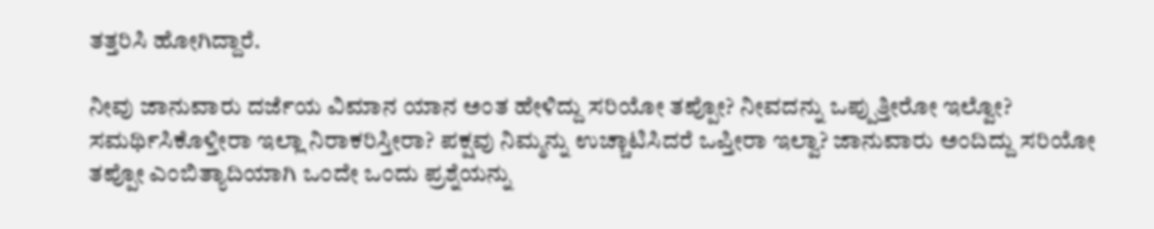ತತ್ತರಿಸಿ ಹೋಗಿದ್ದಾರೆ.

ನೀವು ಜಾನುವಾರು ದರ್ಜೆಯ ವಿಮಾನ ಯಾನ ಅಂತ ಹೇಳಿದ್ದು ಸರಿಯೋ ತಪ್ಪೋ? ನೀವದನ್ನು ಒಪ್ಪುತ್ತೀರೋ ಇಲ್ವೋ? ಸಮರ್ಥಿಸಿಕೊಳ್ತೀರಾ ಇಲ್ಲಾ ನಿರಾಕರಿಸ್ತೀರಾ? ಪಕ್ಷವು ನಿಮ್ಮನ್ನು ಉಚ್ಚಾಟಿಸಿದರೆ ಒಪ್ತೀರಾ ಇಲ್ವಾ? ಜಾನುವಾರು ಅಂದಿದ್ದು ಸರಿಯೋ ತಪ್ಪೋ ಎಂಬಿತ್ಯಾದಿಯಾಗಿ ಒಂದೇ ಒಂದು ಪ್ರಶ್ನೆಯನ್ನು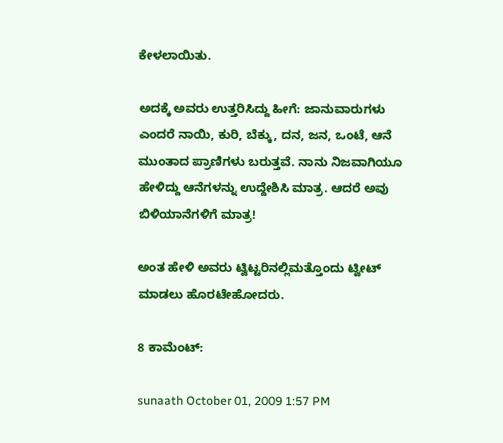ಕೇಳಲಾಯಿತು.

ಅದಕ್ಕೆ ಅವರು ಉತ್ತರಿಸಿದ್ದು ಹೀಗೆ: ಜಾನುವಾರುಗಳು ಎಂದರೆ ನಾಯಿ, ಕುರಿ, ಬೆಕ್ಕು, ದನ, ಜನ, ಒಂಟೆ, ಆನೆ ಮುಂತಾದ ಪ್ರಾಣಿಗಳು ಬರುತ್ತವೆ. ನಾನು ನಿಜವಾಗಿಯೂ ಹೇಳಿದ್ದು ಆನೆಗಳನ್ನು ಉದ್ದೇಶಿಸಿ ಮಾತ್ರ. ಆದರೆ ಅವು ಬಿಳಿಯಾನೆಗಳಿಗೆ ಮಾತ್ರ!

ಅಂತ ಹೇಳಿ ಅವರು ಟ್ವಿಟ್ಟರಿನಲ್ಲಿಮತ್ತೊಂದು ಟ್ವೀಟ್ ಮಾಡಲು ಹೊರಟೇಹೋದರು.

8 ಕಾಮೆಂಟ್:

sunaath October 01, 2009 1:57 PM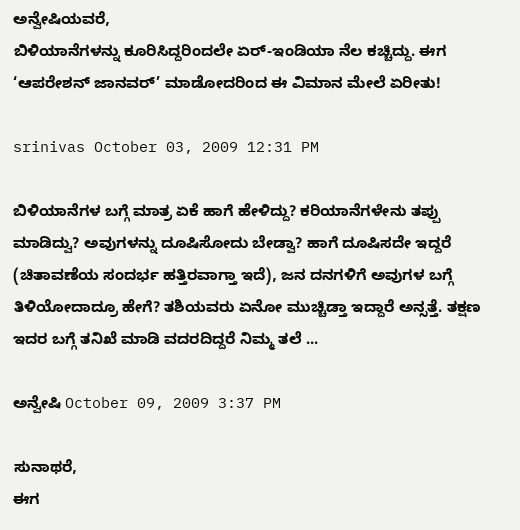ಅನ್ವೇಷಿಯವರೆ,
ಬಿಳಿಯಾನೆಗಳನ್ನು ಕೂರಿಸಿದ್ದರಿಂದಲೇ ಏರ್-ಇಂಡಿಯಾ ನೆಲ ಕಚ್ಚಿದ್ದು. ಈಗ ‘ಆಪರೇಶನ್ ಜಾನವರ್’ ಮಾಡೋದರಿಂದ ಈ ವಿಮಾನ ಮೇಲೆ ಏರೀತು!

srinivas October 03, 2009 12:31 PM

ಬಿಳಿಯಾನೆಗಳ ಬಗ್ಗೆ ಮಾತ್ರ ಏಕೆ ಹಾಗೆ ಹೇಳಿದ್ದು? ಕರಿಯಾನೆಗಳೇನು ತಪ್ಪು ಮಾಡಿದ್ವು? ಅವುಗಳನ್ನು ದೂಷಿಸೋದು ಬೇಡ್ವಾ? ಹಾಗೆ ದೂಷಿಸದೇ ಇದ್ದರೆ (ಚಿತಾವಣೆಯ ಸಂದರ್ಭ ಹತ್ತಿರವಾಗ್ತಾ ಇದೆ), ಜನ ದನಗಳಿಗೆ ಅವುಗಳ ಬಗ್ಗೆ ತಿಳಿಯೋದಾದ್ರೂ ಹೇಗೆ? ತಶಿಯವರು ಏನೋ ಮುಚ್ಚಿಡ್ತಾ ಇದ್ದಾರೆ ಅನ್ಸತ್ತೆ. ತಕ್ಷಣ ಇದರ ಬಗ್ಗೆ ತನಿಖೆ ಮಾಡಿ ವದರದಿದ್ದರೆ ನಿಮ್ಮ ತಲೆ ...

ಅನ್ವೇಷಿ October 09, 2009 3:37 PM

ಸುನಾಥರೆ,
ಈಗ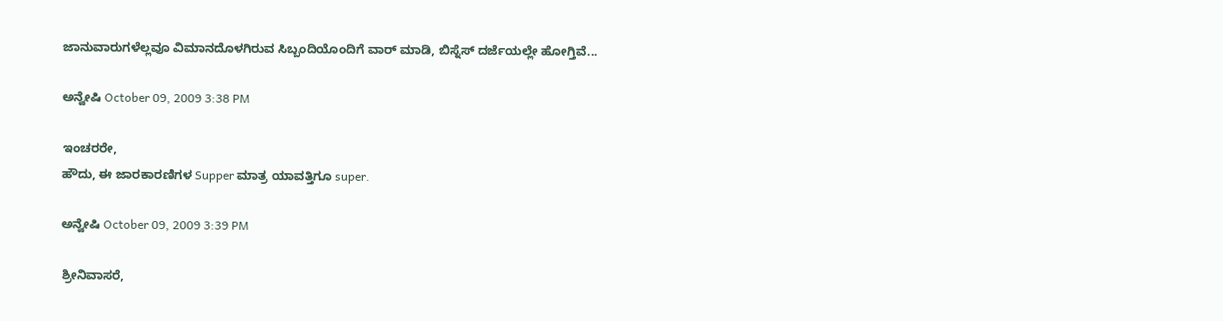ಜಾನುವಾರುಗಳೆಲ್ಲವೂ ವಿಮಾನದೊಳಗಿರುವ ಸಿಬ್ಬಂದಿಯೊಂದಿಗೆ ವಾರ್ ಮಾಡಿ, ಬಿಸ್ನೆಸ್ ದರ್ಜೆಯಲ್ಲೇ ಹೋಗ್ತಿವೆ...

ಅನ್ವೇಷಿ October 09, 2009 3:38 PM

ಇಂಚರರೇ,
ಹೌದು, ಈ ಜಾರಕಾರಣಿಗಳ Supper ಮಾತ್ರ ಯಾವತ್ತಿಗೂ super.

ಅನ್ವೇಷಿ October 09, 2009 3:39 PM

ಶ್ರೀನಿವಾಸರೆ,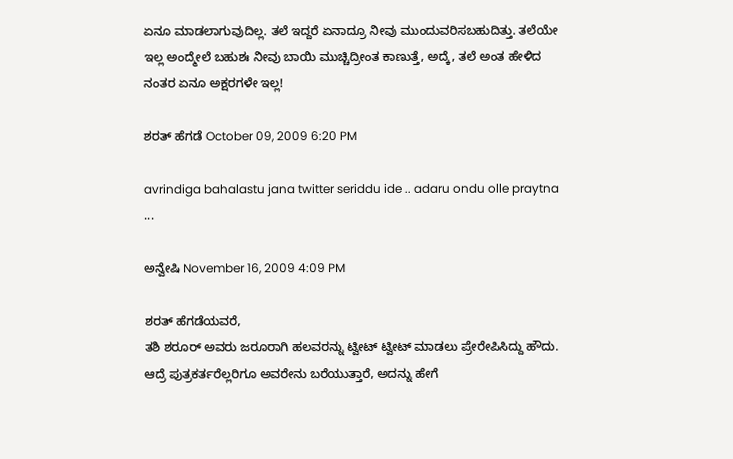ಏನೂ ಮಾಡಲಾಗುವುದಿಲ್ಲ. ತಲೆ ಇದ್ದರೆ ಏನಾದ್ರೂ ನೀವು ಮುಂದುವರಿಸಬಹುದಿತ್ತು. ತಲೆಯೇ ಇಲ್ಲ ಅಂದ್ಮೇಲೆ ಬಹುಶಃ ನೀವು ಬಾಯಿ ಮುಚ್ಚಿದ್ರೀಂತ ಕಾಣುತ್ತೆ, ಅದ್ಕೆ, ತಲೆ ಅಂತ ಹೇಳಿದ ನಂತರ ಏನೂ ಅಕ್ಷರಗಳೇ ಇಲ್ಲ!

ಶರತ್ ಹೆಗಡೆ October 09, 2009 6:20 PM

avrindiga bahalastu jana twitter seriddu ide .. adaru ondu olle praytna ...

ಅನ್ವೇಷಿ November 16, 2009 4:09 PM

ಶರತ್ ಹೆಗಡೆಯವರೆ,
ತಶಿ ಶರೂರ್ ಅವರು ಜರೂರಾಗಿ ಹಲವರನ್ನು ಟ್ವೀಟ್ ಟ್ವೀಟ್ ಮಾಡಲು ಪ್ರೇರೇಪಿಸಿದ್ದು ಹೌದು. ಆದ್ರೆ ಪುತ್ರಕರ್ತರೆಲ್ಲರಿಗೂ ಅವರೇನು ಬರೆಯುತ್ತಾರೆ, ಅದನ್ನು ಹೇಗೆ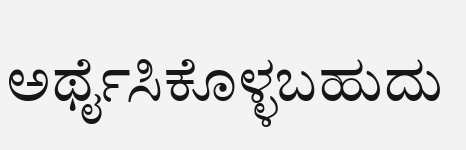ಅರ್ಥೈಸಿಕೊಳ್ಳಬಹುದು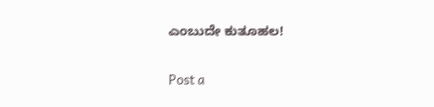ಎಂಬುದೇ ಕುತೂಹಲ!

Post a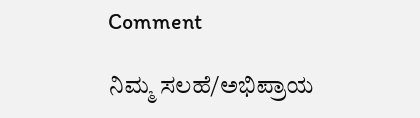Comment

ನಿಮ್ಮ ಸಲಹೆ/ಅಭಿಪ್ರಾಯ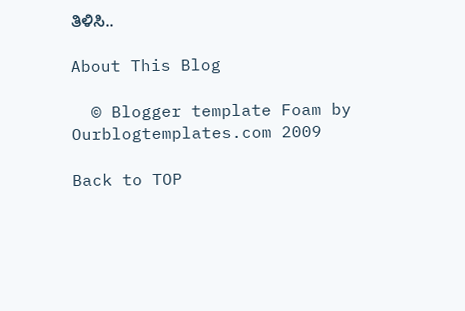ತಿಳಿಸಿ..

About This Blog

  © Blogger template Foam by Ourblogtemplates.com 2009

Back to TOP